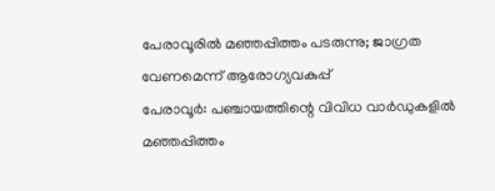പേരാവൂരിൽ മഞ്ഞപ്പിത്തം പടരുന്നു; ജാഗ്രത വേണമെന്ന് ആരോഗ്യവകുപ്പ്
പേരാവൂർ: പഞ്ചായത്തിന്റെ വിവിധ വാർഡുകളിൽ മഞ്ഞപ്പിത്തം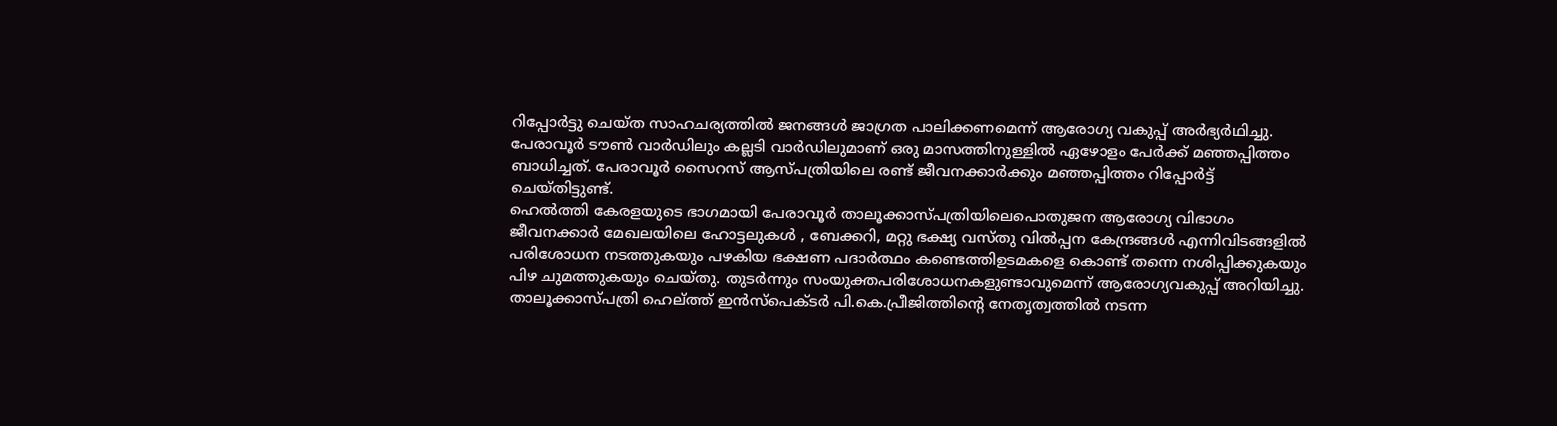റിപ്പോർട്ടു ചെയ്ത സാഹചര്യത്തിൽ ജനങ്ങൾ ജാഗ്രത പാലിക്കണമെന്ന് ആരോഗ്യ വകുപ്പ് അർഭ്യർഥിച്ചു. പേരാവൂർ ടൗൺ വാർഡിലും കല്ലടി വാർഡിലുമാണ് ഒരു മാസത്തിനുള്ളിൽ ഏഴോളം പേർക്ക് മഞ്ഞപ്പിത്തം ബാധിച്ചത്. പേരാവൂർ സൈറസ് ആസ്പത്രിയിലെ രണ്ട് ജീവനക്കാർക്കും മഞ്ഞപ്പിത്തം റിപ്പോർട്ട് ചെയ്തിട്ടുണ്ട്.
ഹെൽത്തി കേരളയുടെ ഭാഗമായി പേരാവൂർ താലൂക്കാസ്പത്രിയിലെപൊതുജന ആരോഗ്യ വിഭാഗം ജീവനക്കാർ മേഖലയിലെ ഹോട്ടലുകൾ , ബേക്കറി, മറ്റു ഭക്ഷ്യ വസ്തു വിൽപ്പന കേന്ദ്രങ്ങൾ എന്നിവിടങ്ങളിൽ പരിശോധന നടത്തുകയും പഴകിയ ഭക്ഷണ പദാർത്ഥം കണ്ടെത്തിഉടമകളെ കൊണ്ട് തന്നെ നശിപ്പിക്കുകയും പിഴ ചുമത്തുകയും ചെയ്തു. തുടർന്നും സംയുക്തപരിശോധനകളുണ്ടാവുമെന്ന് ആരോഗ്യവകുപ്പ് അറിയിച്ചു.
താലൂക്കാസ്പത്രി ഹെല്ത്ത് ഇൻസ്പെക്ടർ പി.കെ.പ്രീജിത്തിന്റെ നേതൃത്വത്തിൽ നടന്ന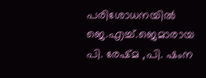പരിശോധനയിൽ ജെ.എച്ച്.ജെമാരായ പി. രേഷ്മ ,പി. ഷംന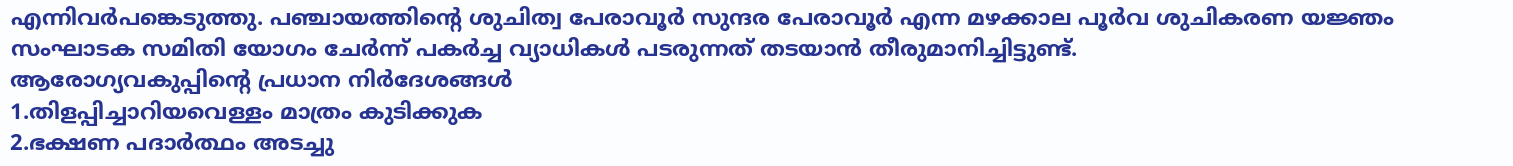എന്നിവർപങ്കെടുത്തു. പഞ്ചായത്തിന്റെ ശുചിത്വ പേരാവൂർ സുന്ദര പേരാവൂർ എന്ന മഴക്കാല പൂർവ ശുചികരണ യജ്ഞം സംഘാടക സമിതി യോഗം ചേർന്ന് പകർച്ച വ്യാധികൾ പടരുന്നത് തടയാൻ തീരുമാനിച്ചിട്ടുണ്ട്.
ആരോഗ്യവകുപ്പിന്റെ പ്രധാന നിർദേശങ്ങൾ
1.തിളപ്പിച്ചാറിയവെള്ളം മാത്രം കുടിക്കുക
2.ഭക്ഷണ പദാർത്ഥം അടച്ചു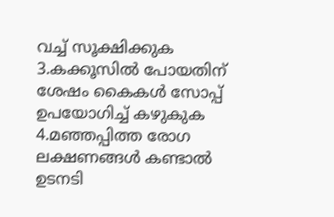വച്ച് സൂക്ഷിക്കുക
3.കക്കൂസിൽ പോയതിന് ശേഷം കൈകൾ സോപ്പ് ഉപയോഗിച്ച് കഴുകുക
4.മഞ്ഞപ്പിത്ത രോഗ ലക്ഷണങ്ങൾ കണ്ടാൽ ഉടനടി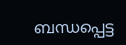ബന്ധപ്പെട്ട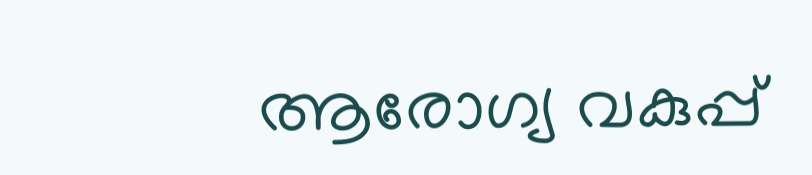ആരോഗ്യ വകുപ്പ്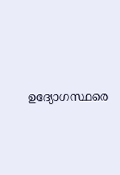ഉദ്യോഗസ്ഥരെ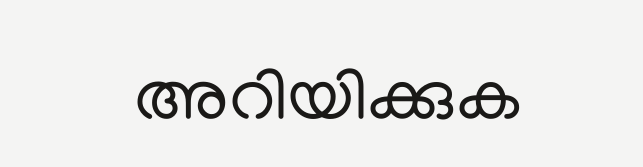അറിയിക്കുക